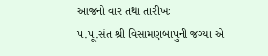આજનો વાર તથા તારીખઃ
પ.પૂ.સંત શ્રી વિસામણબાપુની જગ્યા એ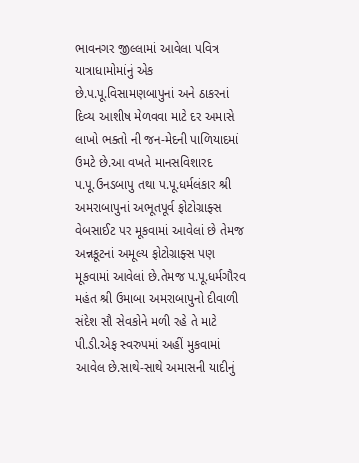ભાવનગર જીલ્લામાં આવેલા પવિત્ર યાત્રાધામોમાંનું એક છે.પ.પૂ.વિસામણબાપુનાં અને ઠાકરનાં દિવ્ય આશીષ મેળવવા માટે દર અમાસે લાખો ભક્તો ની જન-મેદની પાળિયાદમાં ઉમટે છે.આ વખતે માનસવિશારદ પ.પૂ.ઉનડબાપુ તથા પ.પૂ.ધર્મલંકાર શ્રી અમરાબાપુનાં અભૂતપૂર્વ ફોટોગ્રાફ્સ વેબસાઈટ પર મૂકવામાં આવેલાં છે તેમજ અન્નકૂટનાં અમૂલ્ય ફોટોગ્રાફ્સ પણ મૂકવામાં આવેલાં છે.તેમજ પ.પૂ.ધર્મગૌરવ મહંત શ્રી ઉમાબા અમરાબાપુનો દીવાળી સંદેશ સૌ સેવકોને મળી રહે તે માટે પી.ડી.એફ સ્વરુપમાં અહીં મુકવામાં આવેલ છે.સાથે-સાથે અમાસની યાદીનું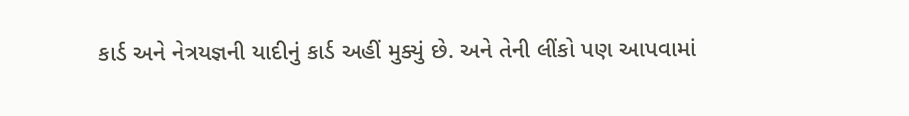કાર્ડ અને નેત્રયજ્ઞની યાદીનું કાર્ડ અહીં મુક્યું છે. અને તેની લીંકો પણ આપવામાં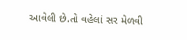આવેલી છે.તો વહેલાં સર મેળવી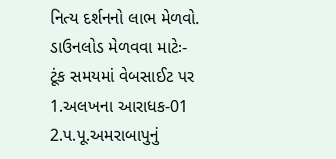નિત્ય દર્શનનો લાભ મેળવો.
ડાઉનલોડ મેળવવા માટેઃ-
ટૂંક સમયમાં વેબસાઈટ પર
1.અલખના આરાધક-01
2.પ.પૂ.અમરાબાપુનું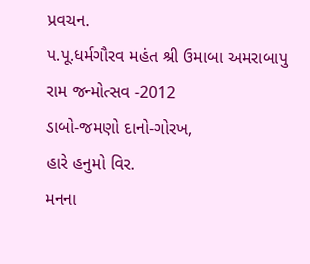પ્રવચન.
પ.પૂ.ધર્મગૌરવ મહંત શ્રી ઉમાબા અમરાબાપુ
રામ જન્મોત્સવ -2012
ડાબો-જમણો દાનો-ગોરખ,
હારે હનુમો વિર.
મનના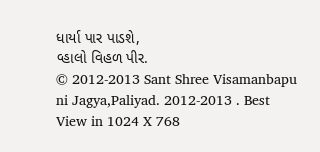ધાર્યા પાર પાડશે,
વ્હાલો વિહળ પીર.
© 2012-2013 Sant Shree Visamanbapu ni Jagya,Paliyad. 2012-2013 . Best View in 1024 X 768